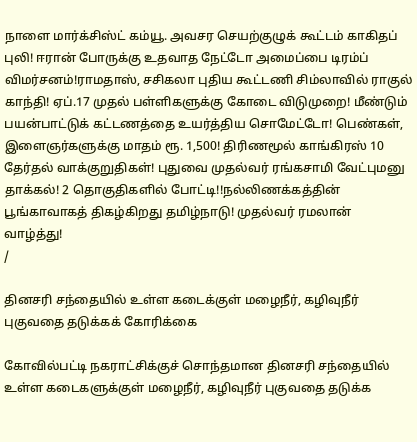நாளை மார்க்சிஸ்ட் கம்யூ. அவசர செயற்குழுக் கூட்டம் காகிதப் புலி! ஈரான் போருக்கு உதவாத நேட்டோ அமைப்பை டிரம்ப் விமர்சனம்!ராமதாஸ், சசிகலா புதிய கூட்டணி சிம்லாவில் ராகுல் காந்தி! ஏப்.17 முதல் பள்ளிகளுக்கு கோடை விடுமுறை! மீண்டும் பயன்பாட்டுக் கட்டணத்தை உயர்த்திய சொமேட்டோ! பெண்கள், இளைஞர்களுக்கு மாதம் ரூ. 1,500! திரிணமூல் காங்கிரஸ் 10 தேர்தல் வாக்குறுதிகள்! புதுவை முதல்வர் ரங்கசாமி வேட்புமனு தாக்கல்! 2 தொகுதிகளில் போட்டி!!நல்லிணக்கத்தின் பூங்காவாகத் திகழ்கிறது தமிழ்நாடு! முதல்வர் ரமலான் வாழ்த்து!
/

தினசரி சந்தையில் உள்ள கடைக்குள் மழைநீர், கழிவுநீர் புகுவதை தடுக்கக் கோரிக்கை

கோவில்பட்டி நகராட்சிக்குச் சொந்தமான தினசரி சந்தையில் உள்ள கடைகளுக்குள் மழைநீர், கழிவுநீர் புகுவதை தடுக்க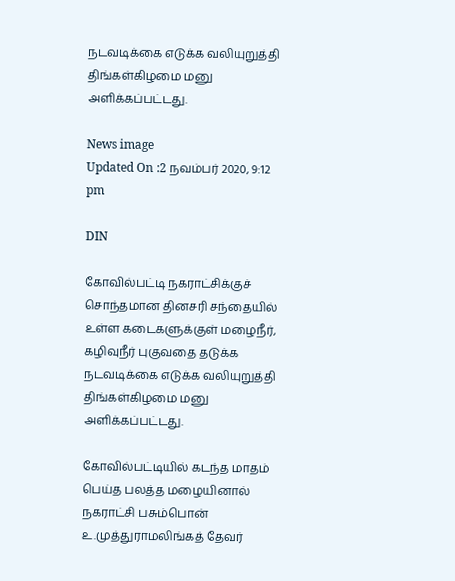நடவடிக்கை எடுக்க வலியுறுத்தி திங்கள்கிழமை மனு அளிக்கப்பட்டது.

News image
Updated On :2 நவம்பர் 2020, 9:12 pm

DIN

கோவில்பட்டி நகராட்சிக்குச் சொந்தமான தினசரி சந்தையில் உள்ள கடைகளுக்குள் மழைநீர், கழிவுநீர் புகுவதை தடுக்க நடவடிக்கை எடுக்க வலியுறுத்தி திங்கள்கிழமை மனு அளிக்கப்பட்டது.

கோவில்பட்டியில் கடந்த மாதம் பெய்த பலத்த மழையினால் நகராட்சி பசும்பொன் உ.முத்துராமலிங்கத் தேவர்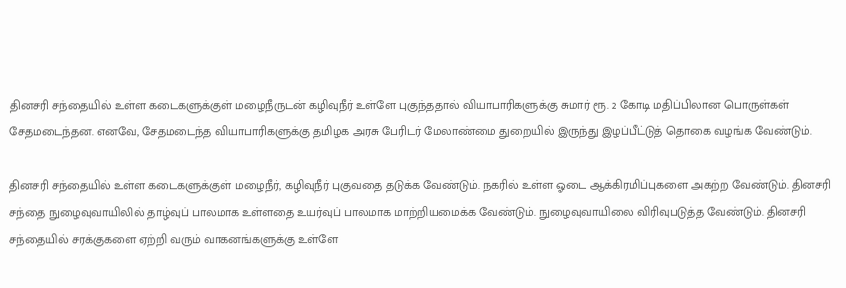தினசரி சந்தையில் உள்ள கடைகளுக்குள் மழைநீருடன் கழிவுநீர் உள்ளே புகுந்ததால் வியாபாரிகளுக்கு சுமார் ரூ. 2 கோடி மதிப்பிலான பொருள்கள் சேதமடைந்தன. எனவே, சேதமடைந்த வியாபாரிகளுக்கு தமிழக அரசு பேரிடர் மேலாண்மை துறையில் இருந்து இழப்பீட்டுத் தொகை வழங்க வேண்டும்.

தினசரி சந்தையில் உள்ள கடைகளுக்குள் மழைநீர், கழிவுநீர் புகுவதை தடுக்க வேண்டும். நகரில் உள்ள ஓடை ஆக்கிரமிப்புகளை அகற்ற வேண்டும். தினசரி சந்தை நுழைவுவாயிலில் தாழ்வுப் பாலமாக உள்ளதை உயர்வுப் பாலமாக மாற்றியமைக்க வேண்டும். நுழைவுவாயிலை விரிவுபடுத்த வேண்டும். தினசரி சந்தையில் சரக்குகளை ஏற்றி வரும் வாகனங்களுக்கு உள்ளே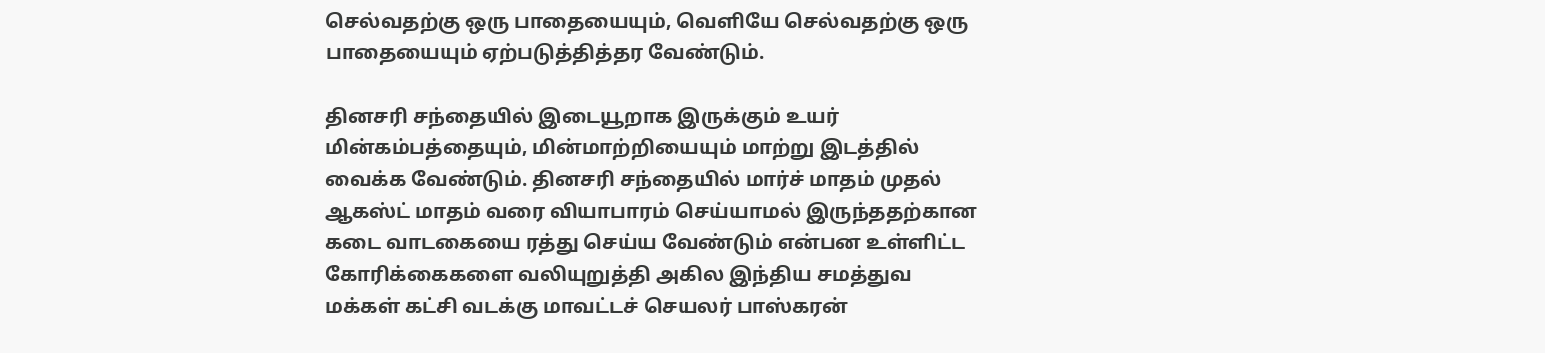செல்வதற்கு ஒரு பாதையையும், வெளியே செல்வதற்கு ஒரு பாதையையும் ஏற்படுத்தித்தர வேண்டும்.

தினசரி சந்தையில் இடையூறாக இருக்கும் உயர் மின்கம்பத்தையும், மின்மாற்றியையும் மாற்று இடத்தில் வைக்க வேண்டும். தினசரி சந்தையில் மார்ச் மாதம் முதல் ஆகஸ்ட் மாதம் வரை வியாபாரம் செய்யாமல் இருந்ததற்கான கடை வாடகையை ரத்து செய்ய வேண்டும் என்பன உள்ளிட்ட கோரிக்கைகளை வலியுறுத்தி அகில இந்திய சமத்துவ மக்கள் கட்சி வடக்கு மாவட்டச் செயலர் பாஸ்கரன்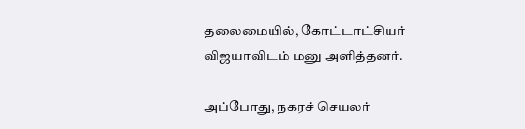தலைமையில், கோட்டாட்சியர் விஜயாவிடம் மனு அளித்தனர்.

அப்போது, நகரச் செயலர்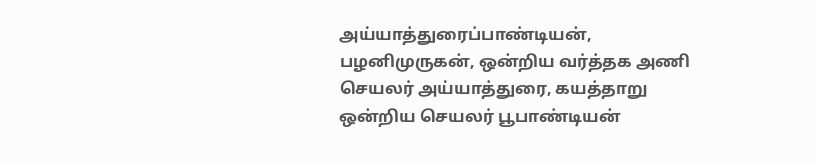அய்யாத்துரைப்பாண்டியன், பழனிமுருகன், ஒன்றிய வர்த்தக அணி செயலர் அய்யாத்துரை, கயத்தாறு ஒன்றிய செயலர் பூபாண்டியன்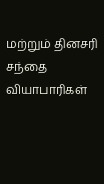மற்றும் தினசரி சந்தை வியாபாரிகள்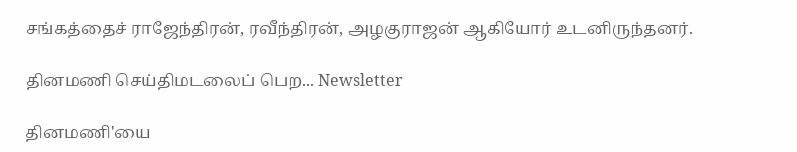சங்கத்தைச் ராஜேந்திரன், ரவீந்திரன், அழகுராஜன் ஆகியோர் உடனிருந்தனர்.

தினமணி செய்திமடலைப் பெற... Newsletter

தினமணி'யை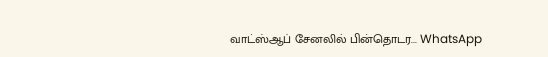வாட்ஸ்ஆப் சேனலில் பின்தொடர... WhatsApp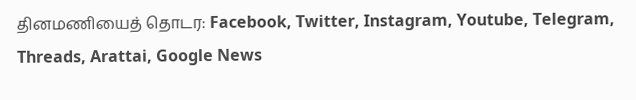தினமணியைத் தொடர: Facebook, Twitter, Instagram, Youtube, Telegram, Threads, Arattai, Google News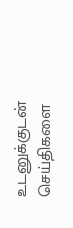உடனுக்குடன் செய்திகளை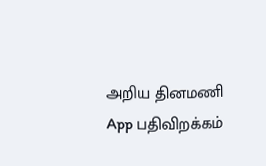அறிய தினமணி App பதிவிறக்கம்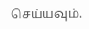செய்யவும்.